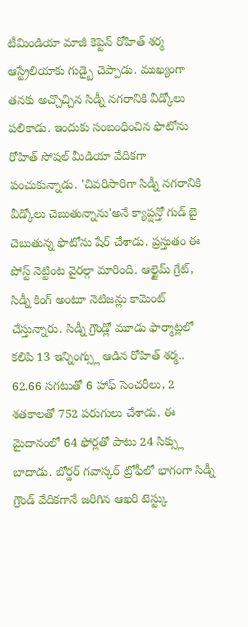టీమిండియా మాజీ కెప్టెన్ రోహిత్ శర్మ ఆస్ట్రేలియాకు గుడ్బై చెప్పాడు. ముఖ్యంగా తనకు అచ్చొచ్చిన సిడ్నీ నగరానికి వీడ్కోలు పలికాడు. ఇందుకు సంబంధించిన ఫొటోను రోహిత్ సోషల్ మీడియా వేదికగా పంచుకున్నాడు. 'చివరిసారిగా సిడ్నీ నగరానికి వీడ్కోలు చెబుతున్నాను'అనే క్యాప్షన్తో గుడ్ బై చెబుతున్న ఫొటోను షేర్ చేశాడు. ప్రస్తుతం ఈ పోస్ట్ నెట్టింట వైరల్గా మారింది. ఆల్టైమ్ గ్రేట్, సిడ్నీ కింగ్ అంటూ నెటిజన్లు కామెంట్ చేస్తున్నారు. సిడ్నీ గ్రౌండ్లో మూడు ఫార్మాట్లలో కలిపి 13 ఇన్నింగ్స్లు ఆడిన రోహిత్ శర్మ.. 62.66 సగటుతో 6 హాఫ్ సెంచరీలు, 2 శతకాలతో 752 పరుగులు చేశాడు. ఈ మైదానంలో 64 ఫోర్లతో పాటు 24 సిక్స్లు బాదాడు. బోర్డర్ గవాస్కర్ ట్రోఫీలో భాగంగా సిడ్నీ గ్రౌండ్ వేదికగానే జరిగిన ఆఖరి టెస్ట్కు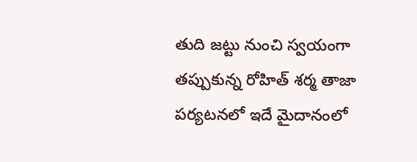తుది జట్టు నుంచి స్వయంగా తప్పుకున్న రోహిత్ శర్మ తాజా పర్యటనలో ఇదే మైదానంలో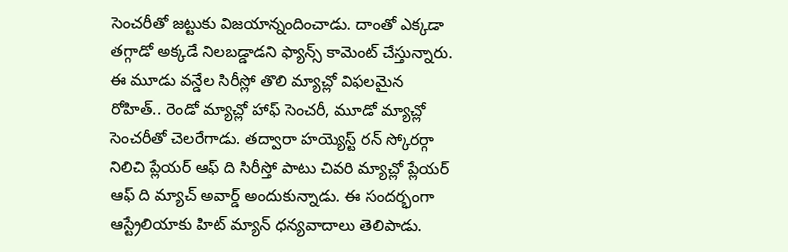సెంచరీతో జట్టుకు విజయాన్నందించాడు. దాంతో ఎక్కడా తగ్గాడో అక్కడే నిలబడ్డాడని ఫ్యాన్స్ కామెంట్ చేస్తున్నారు. ఈ మూడు వన్డేల సిరీస్లో తొలి మ్యాచ్లో విఫలమైన రోహిత్.. రెండో మ్యాచ్లో హాఫ్ సెంచరీ, మూడో మ్యాచ్లో సెంచరీతో చెలరేగాడు. తద్వారా హయ్యెస్ట్ రన్ స్కోరర్గా నిలిచి ప్లేయర్ ఆఫ్ ది సిరీస్తో పాటు చివరి మ్యాచ్లో ప్లేయర్ ఆఫ్ ది మ్యాచ్ అవార్డ్ అందుకున్నాడు. ఈ సందర్భంగా ఆస్ట్రేలియాకు హిట్ మ్యాన్ ధన్యవాదాలు తెలిపాడు.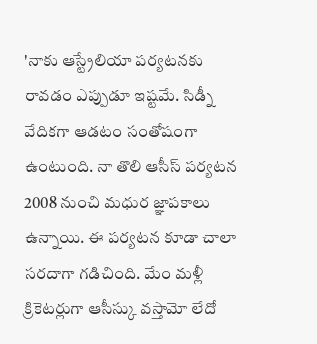'నాకు ఆస్ట్రేలియా పర్యటనకు రావడం ఎప్పుడూ ఇష్టమే. సిడ్నీ వేదికగా ఆడటం సంతోషంగా ఉంటుంది. నా తొలి ఆసీస్ పర్యటన 2008 నుంచి మధుర జ్ఞాపకాలు ఉన్నాయి. ఈ పర్యటన కూడా చాలా సరదాగా గడిచింది. మేం మళ్లీ క్రికెటర్లుగా ఆసీస్కు వస్తామో లేదో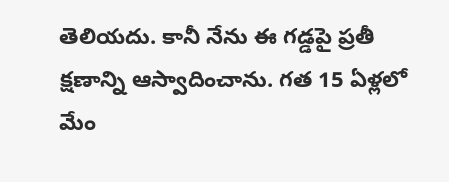తెలియదు. కానీ నేను ఈ గడ్డపై ప్రతీ క్షణాన్ని ఆస్వాదించాను. గత 15 ఏళ్లలో మేం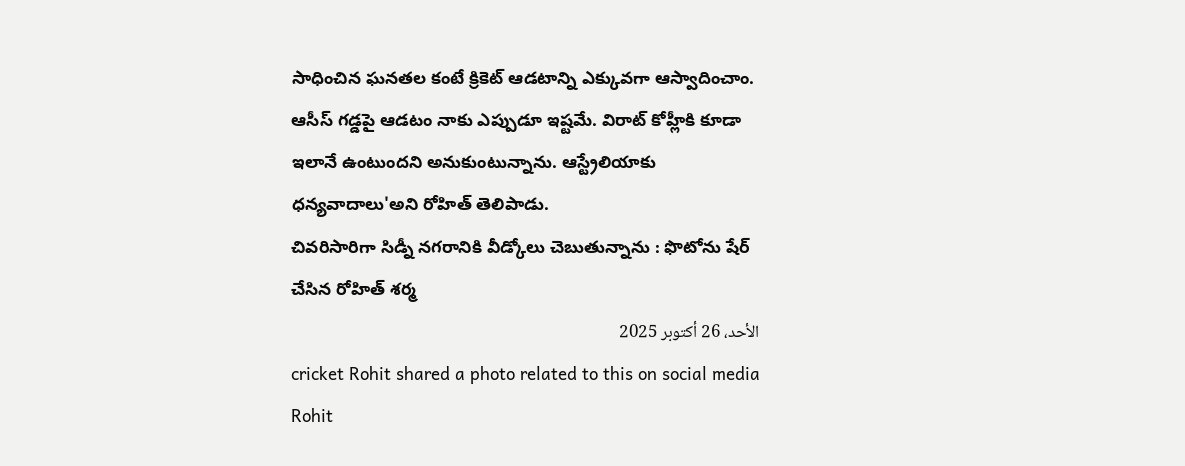సాధించిన ఘనతల కంటే క్రికెట్ ఆడటాన్ని ఎక్కువగా ఆస్వాదించాం. ఆసీస్ గడ్డపై ఆడటం నాకు ఎప్పుడూ ఇష్టమే. విరాట్ కోహ్లీకి కూడా ఇలానే ఉంటుందని అనుకుంటున్నాను. ఆస్ట్రేలియాకు ధన్యవాదాలు'అని రోహిత్ తెలిపాడు.
చివరిసారిగా సిడ్నీ నగరానికి వీడ్కోలు చెబుతున్నాను : ఫొటోను షేర్ చేసిన రోహిత్ శర్మ
الأحد، 26 أكتوبر 2025
cricket Rohit shared a photo related to this on social media Rohit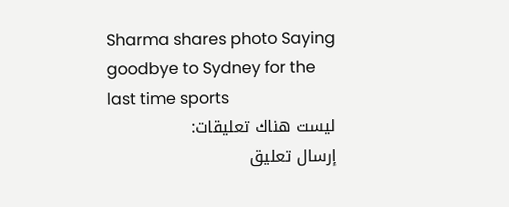Sharma shares photo Saying goodbye to Sydney for the last time sports
ليست هناك تعليقات:
إرسال تعليق